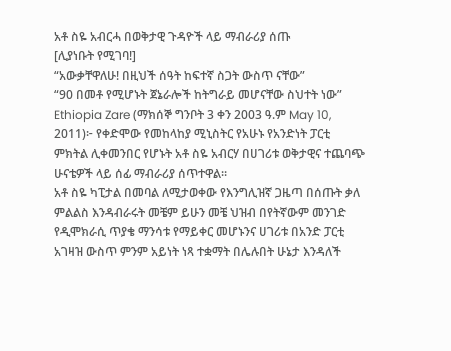አቶ ስዬ አብርሓ በወቅታዊ ጉዳዮች ላይ ማብራሪያ ሰጡ
[ሊያነቡት የሚገባ!]
“አውቃቸዋለሁ! በዚህች ሰዓት ከፍተኛ ስጋት ውስጥ ናቸው”
“90 በመቶ የሚሆኑት ጀኔራሎች ከትግራይ መሆናቸው ስህተት ነው”
Ethiopia Zare (ማክሰኞ ግንቦት 3 ቀን 2003 ዓ.ም May 10, 2011)፦ የቀድሞው የመከላከያ ሚኒስትር የአሁኑ የአንድነት ፓርቲ ምክትል ሊቀመንበር የሆኑት አቶ ስዬ አብርሃ በሀገሪቱ ወቅታዊና ተጨባጭ ሁናቴዎች ላይ ሰፊ ማብራሪያ ሰጥተዋል።
አቶ ስዬ ካፒታል በመባል ለሚታወቀው የእንግሊዝኛ ጋዜጣ በሰጡት ቃለ ምልልስ እንዳብራሩት መቼም ይሁን መቼ ህዝብ በየትኛውም መንገድ የዲሞክራሲ ጥያቄ ማንሳቱ የማይቀር መሆኑንና ሀገሪቱ በአንድ ፓርቲ አገዛዝ ውስጥ ምንም አይነት ነጻ ተቋማት በሌሉበት ሁኔታ እንዳለች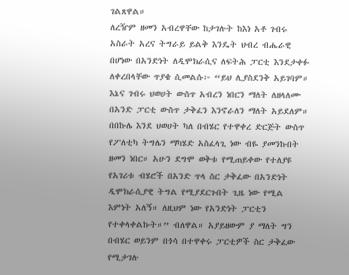ገልጸዋል።
ለረዥም ዘመን አብረዋቸው ከታገሉት ከእነ አቶ ገብሩ አስራት አረና ትግራይ ይልቅ እንዴት ህብረ ብሔራዊ በሆነው በአንድነት ለዲሞክራሲና ለፍትሕ ፓርቲ እንደታቀፉ ለቀረበላቸው ጥያቄ ሲመልሱ፦ “ይህ ሊያስደንቅ አይገባም። እኔና ገብሩ ህወሀት ውስጥ አብረን ነበርን ማለት ለዘላለሙ በአንድ ፓርቲ ውስጥ ታቅፈን እንኖራለን ማለት አይደለም። በበኩሌ እንደ ህወሀት ካለ በብሄር የተዋቀረ ድርጅት ውስጥ የፖለቲካ ትግሌን ማካሄድ አስፈላጊ ነው ብዬ ያመንኩበት ዘመን ነበር። አሁን ደግሞ ወቅቱ የሚጠይቀው የተለያዩ የአገሪቱ ብሄሮች በአንድ ጥላ ስር ታቅፈው በአንድነት ዲሞክራሲያዊ ትግል የሚያደርጉበት ጊዜ ነው የሚል እምነት አለኝ። ለዚህም ነው የአንድነት ፓርቲን የተቀላቀልኩት።” ብለዋል። አያይዘውም ያ ማለት ግን በብሄር ወይንም በጎሳ በተዋቀሩ ፓርቲዎች ስር ታቅፈው የሚታገሉ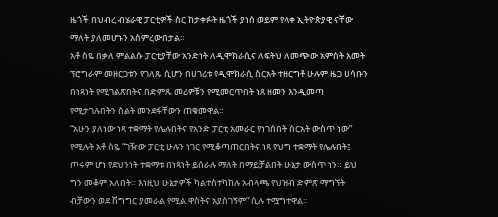ዜጎች በህብረ ብሄራዊ ፓርቲዎች ስር ከታቀፉት ዜጎች ያነሰ ወይም የላቀ ኢትዮጵያዊ ናቸው ማለት ያለመሆኑን አስምረውበታል።
አቶ ስዬ በቃለ ምልልሱ ፓርቲያቸው አንድነት ለዲሞክራሲና ለፍትህ ለመጭው አምስት አመት ፕሮግራም መዘርጋቱን የገለጹ ሲሆን በሀገሪቱ የዲሞክራሲ ስርአት ተዘርግቶ ሁሉም ዜጋ ሀሳቡን በነጻነት የሚገልጽበትና በድምጹ መሪዎቹን የሚመርጥበት ነጸ ዘመን እንዲመጣ የሚታገሉበትን ስልት መንደፋቸውን ጠቁመዋል።
“አሁን ያለነው ነጻ ተቋማት የሌሉበትና የአንድ ፓርቲ አመራር የነገሰበት ስርአት ውስጥ ነው” የሚሉት አቶ ስዬ “ገዥው ፓርቲ ሁሉን ነገር የሚቆጣጠርበትና ነጻ የህግ ተቋማት የሌሉበት፤ ጦሩም ሆነ የደህንነት ተቋማቱ በነጻነት ይሰራሉ ማለት በማይቻልበት ሁኔታ ውስጥ ነን። ይህ ግን መቆም አለበት። እነዚህ ሁኔታዎች ካልተስተካከሉ አብላጫ የህዝብ ድምጽ ማግኘት ብቻውን ወደ ሽግግር ያመራል የሚል ዋስትና አያስገኝም” ሲሉ ተሟግተዋል።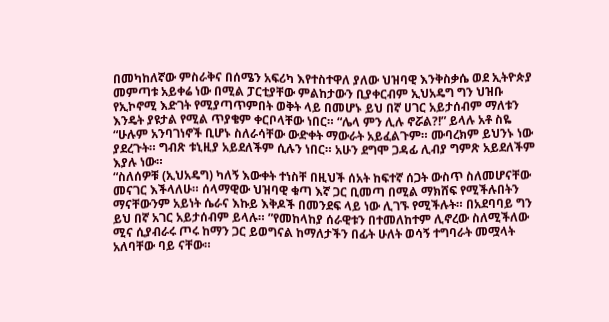በመካከለኛው ምስራቅና በሰሜን አፍሪካ እየተስተዋለ ያለው ህዝባዊ እንቅስቃሴ ወደ ኢትዮጵያ መምጣቱ አይቀሬ ነው በሚል ፓርቲያቸው ምልከታውን ቢያቀርብም ኢህአዴግ ግን ህዝቡ የኢኮኖሚ እድገት የሚያጣጥምበት ወቅት ላይ በመሆኑ ይህ በኛ ሀገር አይታሰብም ማለቱን እንዴት ያዩታል የሚል ጥያቄም ቀርቦላቸው ነበር። “ሌላ ምን ሊሉ ኖሯል?!” ይላሉ አቶ ስዬ “ሁሉም አንባገነኖች ቢሆኑ ስለራሳቸው ውድቀት ማውራት አይፈልጉም። ሙባረክም ይህንኑ ነው ያደረጉት። ግብጽ ቱኒዚያ አይደለችም ሲሉን ነበር። አሁን ደግሞ ጋዳፊ ሊብያ ግምጽ አይደለችም እያሉ ነው።
“ስለሰዎቹ (ኢህአዴግ) ካለኝ እውቀት ተነስቸ በዚህች ሰአት ከፍተኛ ሰጋት ውስጥ ስለመሆናቸው መናገር እችላለሁ። ሰላማዊው ህዝባዊ ቁጣ እኛ ጋር ቢመጣ በሚል ማክሸፍ የሚችሉበትን ማናቸውንም አይነት ሴራና እኩይ እቅዶች በመንደፍ ላይ ነው ሊገኙ የሚችሉት። በአደባባይ ግን ይህ በኛ አገር አይታሰብም ይላሉ። ”የመከላከያ ሰራዊቱን በተመለከተም ሊኖረው ስለሚችለው ሚና ሲያብራሩ ጦሩ ከማን ጋር ይወግናል ከማለታችን በፊት ሁለት ወሳኝ ተግባራት መሟላት አለባቸው ባይ ናቸው።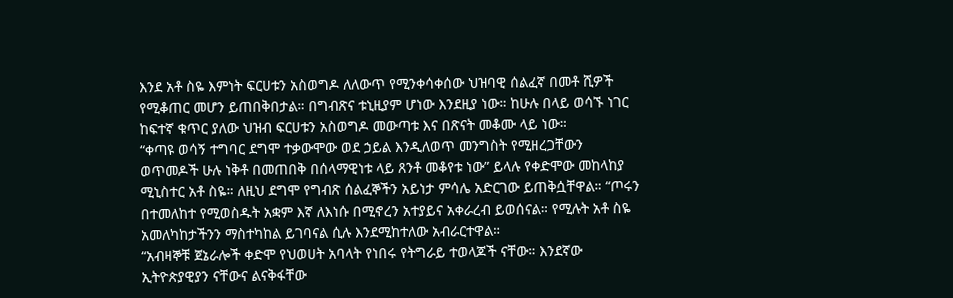እንደ አቶ ስዬ እምነት ፍርሀቱን አስወግዶ ለለውጥ የሚንቀሳቀሰው ህዝባዊ ሰልፈኛ በመቶ ሺዎች የሚቆጠር መሆን ይጠበቅበታል። በግብጽና ቱኒዚያም ሆነው እንደዚያ ነው። ከሁሉ በላይ ወሳኙ ነገር ከፍተኛ ቁጥር ያለው ህዝብ ፍርሀቱን አስወግዶ መውጣቱ እና በጽናት መቆሙ ላይ ነው።
“ቀጣዩ ወሳኝ ተግባር ደግሞ ተቃውሞው ወደ ኃይል እንዲለወጥ መንግስት የሚዘረጋቸውን ወጥመዶች ሁሉ ነቅቶ በመጠበቅ በሰላማዊነቱ ላይ ጸንቶ መቆየቱ ነው” ይላሉ የቀድሞው መከላከያ ሚኒስተር አቶ ስዬ። ለዚህ ደግሞ የግብጽ ሰልፈኞችን አይነታ ምሳሌ አድርገው ይጠቅሷቸዋል። “ጦሩን በተመለከተ የሚወስዱት አቋም እኛ ለእነሱ በሚኖረን አተያይና አቀራረብ ይወሰናል። የሚሉት አቶ ስዬ አመለካከታችንን ማስተካከል ይገባናል ሲሉ እንደሚከተለው አብራርተዋል።
“አብዛኞቹ ጀኔራሎች ቀድሞ የህወሀት አባላት የነበሩ የትግራይ ተወላጆች ናቸው። እንደኛው ኢትዮጵያዊያን ናቸውና ልናቅፋቸው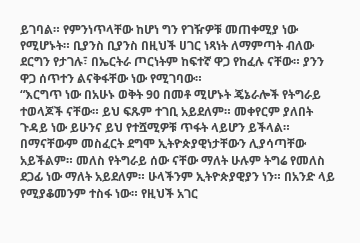ይገባል። የምንነጥላቸው ከሆነ ግን የገዥዎቹ መጠቀሚያ ነው የሚሆኑት። ቢያንስ ቢያንስ በዚህች ሀገር ነጻነት ለማምጣት ብለው ደርግን የታገሉ፣ በኤርትራ ጦርነትም ከፍተኛ ዋጋ የከፈሉ ናቸው። ያንን ዋጋ ሰጥተን ልናቅፋቸው ነው የሚገባው።
“እርግጥ ነው በአሁኑ ወቅት 90 በመቶ ሚሆኑት ጄኔራሎች የትግራይ ተወላጆች ናቸው። ይህ ፍጹም ተገቢ አይደለም። መቀየርም ያለበት ጉዳይ ነው ይሁንና ይህ የተሿሚዎቹ ጥፋት ላይሆን ይችላል። በማናቸውም መስፈርት ደግሞ ኢትዮጵያዊነታቸውን ሊያሳጣቸው አይችልም። መለስ የትግራይ ሰው ናቸው ማለት ሁሉም ትግሬ የመለስ ደጋፊ ነው ማለት አይደለም። ሁላችንም ኢትዮጵያዊያን ነን። በአንድ ላይ የሚያቆመንም ተስፋ ነው። የዚህች አገር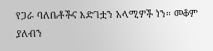የጋራ ባለቤቶችና እድገቷን አላሚዎች ነን። መቆም ያለብን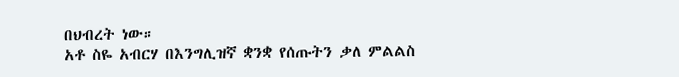በህብረት ነው።
አቶ ስዬ አብርሃ በእንግሊዝኛ ቋንቋ የሰጡትን ቃለ ምልልስ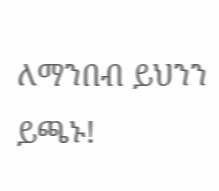ለማንበብ ይህንን ይጫኑ!